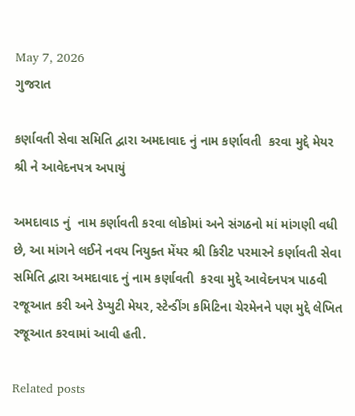May 7, 2026
ગુજરાત

કર્ણાવતી સેવા સમિતિ દ્વારા અમદાવાદ નું નામ કર્ણાવતી  કરવા મુદ્દે મેયર શ્રી ને આવેદનપત્ર અપાયું

અમદાવાડ નું  નામ કર્ણાવતી કરવા લોકોમાં અને સંગઠનો માં માંગણી વધી છે, આ માંગને લઈને નવય નિયુક્ત મેંયર શ્રી કિરીટ પરમારને કર્ણાવતી સેવા સમિતિ દ્વારા અમદાવાદ નું નામ કર્ણાવતી  કરવા મુદ્દે આવેદનપત્ર પાઠવી રજૂઆત કરી અને ડેપ્યુટી મેયર, સ્ટેન્ડીંગ કમિટિના ચેરમેનને પણ મુદ્દે લેખિત રજૂઆત કરવામાં આવી હતી.

Related posts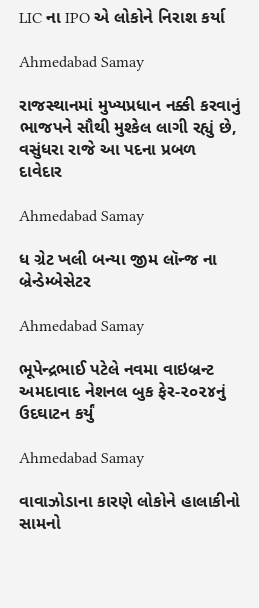LIC ના IPO એ લોકોને નિરાશ કર્યા

Ahmedabad Samay

રાજસ્થાનમાં મુખ્યપ્રધાન નક્કી કરવાનું ભાજપને સૌથી મુશ્કેલ લાગી રહ્યું છે, વસુંધરા રાજે આ પદના પ્રબળ દાવેદાર

Ahmedabad Samay

ધ ગ્રેટ ખલી બન્યા જીમ લૉન્જ ના બ્રેન્ડેમ્બેસેટર

Ahmedabad Samay

ભૂપેન્દ્રભાઈ પટેલે નવમા વાઇબ્રન્ટ અમદાવાદ નેશનલ બુક ફેર-૨૦૨૪નું ઉદઘાટન કર્યું

Ahmedabad Samay

વાવાઝોડાના કારણે લોકોને હાલાકીનો સામનો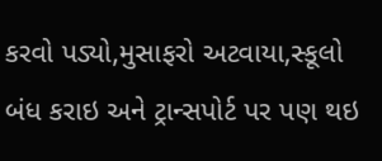કરવો પડ્યો,મુસાફરો અટવાયા,સ્કૂલો બંધ કરાઇ અને ટ્રાન્સપોર્ટ પર પણ થઇ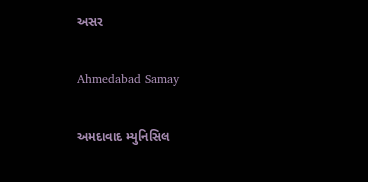અસર

Ahmedabad Samay

અમદાવાદ મ્યુનિસિલ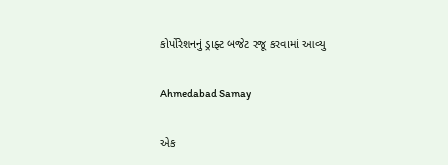કોર્પોરેશનનું ડ્રાફ્ટ બજેટ રજૂ કરવામાં આવ્યુ

Ahmedabad Samay

એક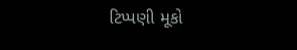ટિપ્પણી મૂકો